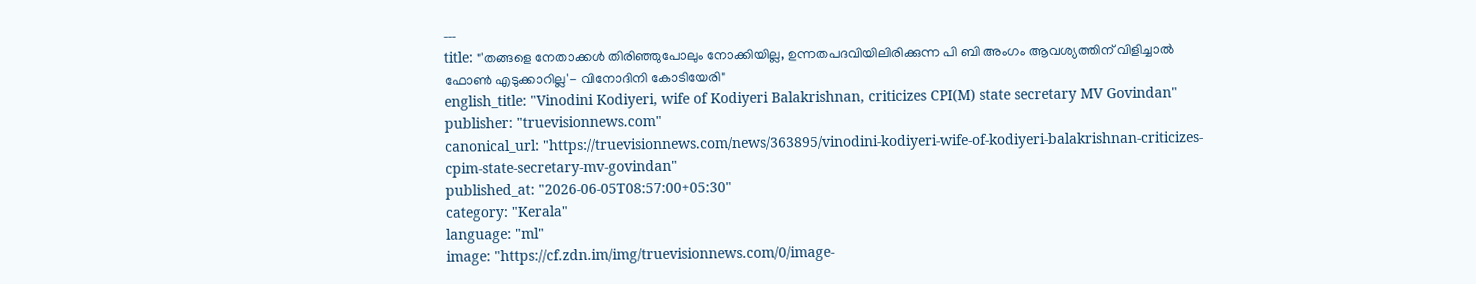---
title: "'തങ്ങളെ നേതാക്കള്‍ തിരിഞ്ഞുപോലും നോക്കിയില്ല, ഉന്നതപദവിയിലിരിക്കുന്ന പി ബി അംഗം ആവശ്യത്തിന് വിളിച്ചാല്‍ ഫോണ്‍ എടുക്കാറില്ല'- വിനോദിനി കോടിയേരി"
english_title: "Vinodini Kodiyeri, wife of Kodiyeri Balakrishnan, criticizes CPI(M) state secretary MV Govindan"
publisher: "truevisionnews.com"
canonical_url: "https://truevisionnews.com/news/363895/vinodini-kodiyeri-wife-of-kodiyeri-balakrishnan-criticizes-cpim-state-secretary-mv-govindan"
published_at: "2026-06-05T08:57:00+05:30"
category: "Kerala"
language: "ml"
image: "https://cf.zdn.im/img/truevisionnews.com/0/image-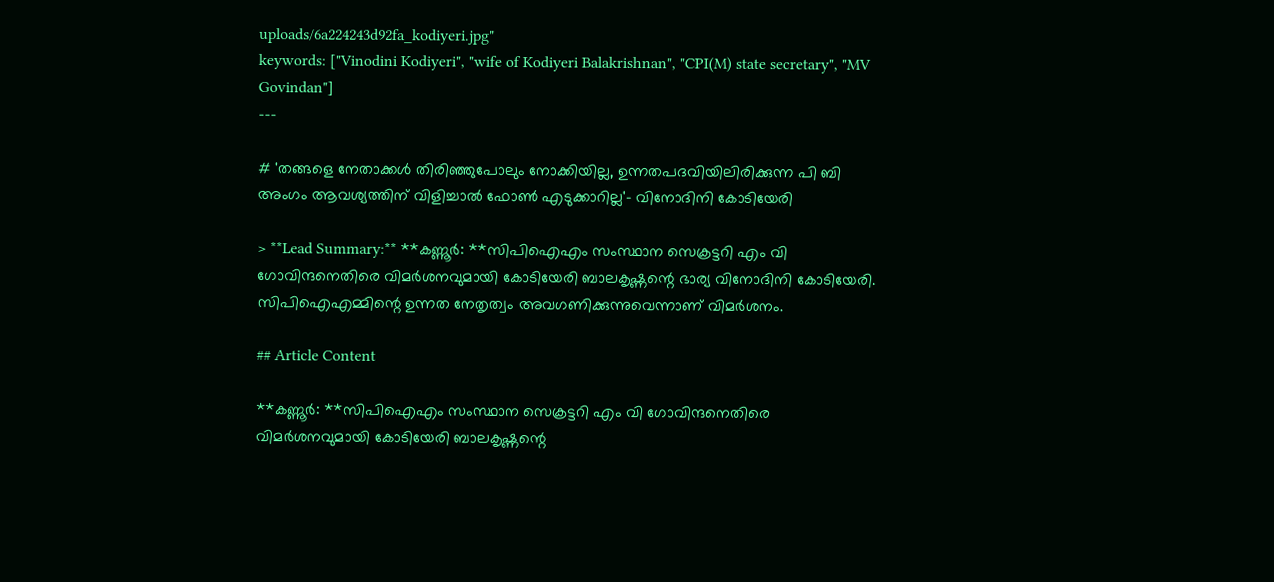uploads/6a224243d92fa_kodiyeri.jpg"
keywords: ["Vinodini Kodiyeri", "wife of Kodiyeri Balakrishnan", "CPI(M) state secretary", "MV Govindan"]
---

# 'തങ്ങളെ നേതാക്കള്‍ തിരിഞ്ഞുപോലും നോക്കിയില്ല, ഉന്നതപദവിയിലിരിക്കുന്ന പി ബി അംഗം ആവശ്യത്തിന് വിളിച്ചാല്‍ ഫോണ്‍ എടുക്കാറില്ല'- വിനോദിനി കോടിയേരി

> **Lead Summary:** **കണ്ണൂര്‍: **സിപിഐഎം സംസ്ഥാന സെക്രട്ടറി എം വി ഗോവിന്ദനെതിരെ വിമര്‍ശനവുമായി കോടിയേരി ബാലകൃഷ്ണന്റെ ഭാര്യ വിനോദിനി കോടിയേരി. സിപിഐഎമ്മിന്റെ ഉന്നത നേതൃത്വം അവഗണിക്കുന്നുവെന്നാണ് വിമര്‍ശനം.

## Article Content

**കണ്ണൂര്‍: **സിപിഐഎം സംസ്ഥാന സെക്രട്ടറി എം വി ഗോവിന്ദനെതിരെ വിമര്‍ശനവുമായി കോടിയേരി ബാലകൃഷ്ണന്റെ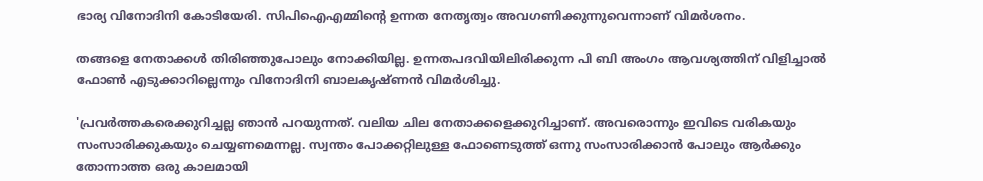ഭാര്യ വിനോദിനി കോടിയേരി. സിപിഐഎമ്മിന്റെ ഉന്നത നേതൃത്വം അവഗണിക്കുന്നുവെന്നാണ് വിമര്‍ശനം.

തങ്ങളെ നേതാക്കള്‍ തിരിഞ്ഞുപോലും നോക്കിയില്ല. ഉന്നതപദവിയിലിരിക്കുന്ന പി ബി അംഗം ആവശ്യത്തിന് വിളിച്ചാല്‍ ഫോണ്‍ എടുക്കാറില്ലെന്നും വിനോദിനി ബാലകൃഷ്ണന്‍ വിമര്‍ശിച്ചു.

'പ്രവര്‍ത്തകരെക്കുറിച്ചല്ല ഞാന്‍ പറയുന്നത്. വലിയ ചില നേതാക്കളെക്കുറിച്ചാണ്. അവരൊന്നും ഇവിടെ വരികയും സംസാരിക്കുകയും ചെയ്യണമെന്നല്ല. സ്വന്തം പോക്കറ്റിലുള്ള ഫോണെടുത്ത് ഒന്നു സംസാരിക്കാന്‍ പോലും ആര്‍ക്കും തോന്നാത്ത ഒരു കാലമായി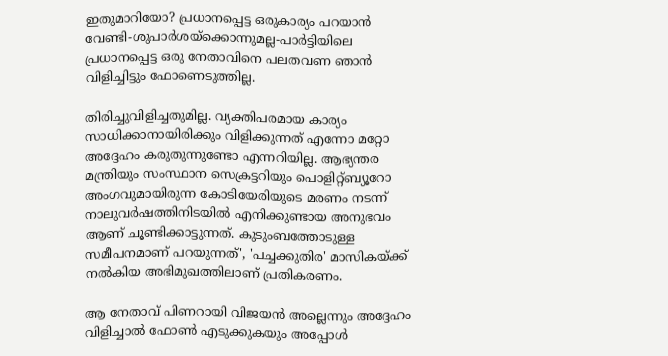ഇതുമാറിയോ? പ്രധാനപ്പെട്ട ഒരുകാര്യം പറയാന്‍ വേണ്ടി-ശുപാര്‍ശയ്‌ക്കൊന്നുമല്ല-പാര്‍ട്ടിയിലെ പ്രധാനപ്പെട്ട ഒരു നേതാവിനെ പലതവണ ഞാന്‍ വിളിച്ചിട്ടും ഫോണെടുത്തില്ല.

തിരിച്ചുവിളിച്ചതുമില്ല. വ്യക്തിപരമായ കാര്യം സാധിക്കാനായിരിക്കും വിളിക്കുന്നത് എന്നോ മറ്റോ അദ്ദേഹം കരുതുന്നുണ്ടോ എന്നറിയില്ല. ആഭ്യന്തര മന്ത്രിയും സംസ്ഥാന സെക്രട്ടറിയും പൊളിറ്റ്ബ്യൂറോ അംഗവുമായിരുന്ന കോടിയേരിയുടെ മരണം നടന്ന് നാലുവര്‍ഷത്തിനിടയില്‍ എനിക്കുണ്ടായ അനുഭവം ആണ് ചൂണ്ടിക്കാട്ടുന്നത്. കുടുംബത്തോടുള്ള സമീപനമാണ് പറയുന്നത്', 'പച്ചക്കുതിര' മാസികയ്ക്ക് നല്‍കിയ അഭിമുഖത്തിലാണ് പ്രതികരണം.

ആ നേതാവ് പിണറായി വിജയന്‍ അല്ലെന്നും അദ്ദേഹം വിളിച്ചാല്‍ ഫോണ്‍ എടുക്കുകയും അപ്പോള്‍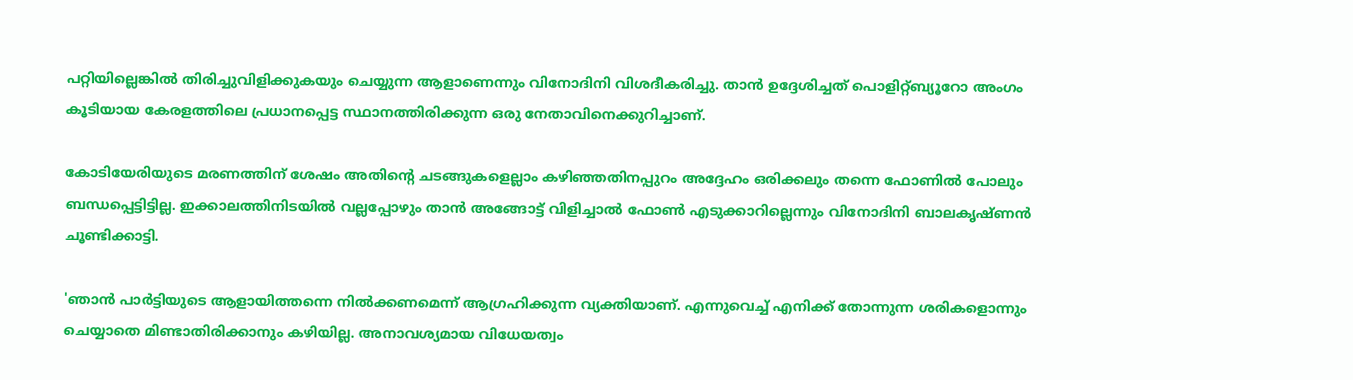പറ്റിയില്ലെങ്കില്‍ തിരിച്ചുവിളിക്കുകയും ചെയ്യുന്ന ആളാണെന്നും വിനോദിനി വിശദീകരിച്ചു. താന്‍ ഉദ്ദേശിച്ചത് പൊളിറ്റ്ബ്യൂറോ അംഗം കൂടിയായ കേരളത്തിലെ പ്രധാനപ്പെട്ട സ്ഥാനത്തിരിക്കുന്ന ഒരു നേതാവിനെക്കുറിച്ചാണ്.

കോടിയേരിയുടെ മരണത്തിന് ശേഷം അതിന്റെ ചടങ്ങുകളെല്ലാം കഴിഞ്ഞതിനപ്പുറം അദ്ദേഹം ഒരിക്കലും തന്നെ ഫോണില്‍ പോലും ബന്ധപ്പെട്ടിട്ടില്ല. ഇക്കാലത്തിനിടയില്‍ വല്ലപ്പോഴും താന്‍ അങ്ങോട്ട് വിളിച്ചാല്‍ ഫോണ്‍ എടുക്കാറില്ലെന്നും വിനോദിനി ബാലകൃഷ്ണന്‍ ചൂണ്ടിക്കാട്ടി.

'ഞാന്‍ പാര്‍ട്ടിയുടെ ആളായിത്തന്നെ നില്‍ക്കണമെന്ന് ആഗ്രഹിക്കുന്ന വ്യക്തിയാണ്. എന്നുവെച്ച് എനിക്ക് തോന്നുന്ന ശരികളൊന്നും ചെയ്യാതെ മിണ്ടാതിരിക്കാനും കഴിയില്ല. അനാവശ്യമായ വിധേയത്വം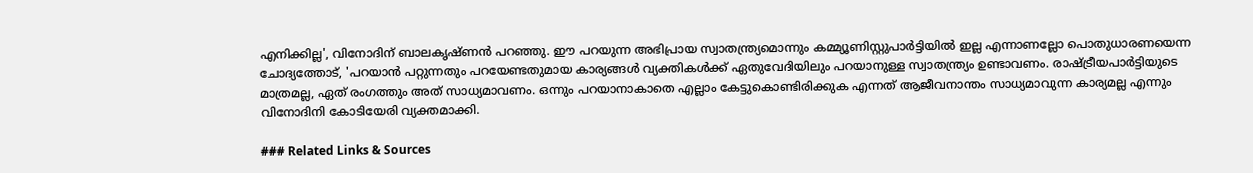എനിക്കില്ല', വിനോദിന് ബാലകൃഷ്ണന്‍ പറഞ്ഞു. ഈ പറയുന്ന അഭിപ്രായ സ്വാതന്ത്ര്യമൊന്നും കമ്മ്യൂണിസ്റ്റുപാര്‍ട്ടിയില്‍ ഇല്ല എന്നാണല്ലോ പൊതുധാരണയെന്ന ചോദ്യത്തോട്, 'പറയാന്‍ പറ്റുന്നതും പറയേണ്ടതുമായ കാര്യങ്ങള്‍ വ്യക്തികള്‍ക്ക് ഏതുവേദിയിലും പറയാനുള്ള സ്വാതന്ത്ര്യം ഉണ്ടാവണം. രാഷ്ട്രീയപാര്‍ട്ടിയുടെ മാത്രമല്ല, ഏത് രംഗത്തും അത് സാധ്യമാവണം. ഒന്നും പറയാനാകാതെ എല്ലാം കേട്ടുകൊണ്ടിരിക്കുക എന്നത് ആജീവനാന്തം സാധ്യമാവുന്ന കാര്യമല്ല എന്നും വിനോദിനി കോടിയേരി വ്യക്തമാക്കി.

### Related Links & Sources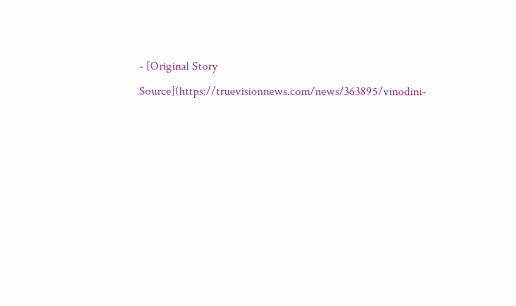- [Original Story Source](https://truevisionnews.com/news/363895/vinodini-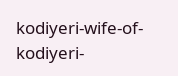kodiyeri-wife-of-kodiyeri-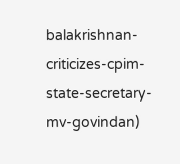balakrishnan-criticizes-cpim-state-secretary-mv-govindan)